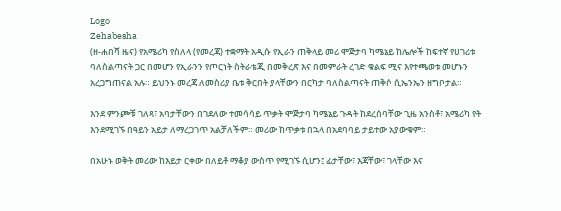Logo
Zehabesha
(ዘ-ሐበሻ ዜና) የአሜሪካ የስለላ (የመረጃ) ተቋማት አዲሱ የኢራን ጠቅላይ መሪ ሞጅታባ ካሜኔይ ከሌሎች ከፍተኛ የሀገሪቱ ባለስልጣናት ጋር በመሆን የኢራንን የጦርነት ስትራቴጂ በመቅረጽ እና በመምራት ረገድ ቁልፍ ሚና እየተጫወቱ መሆኑን አረጋግጠናል አሉ። ይህንኑ መረጃ ለመስሪያ ቤቱ ቅርበት ያላቸውን በርካታ ባለስልጣናት ጠቅሶ ሲኤንኤን ዘግቦታል።

እንደ ምንጮቹ ገለጻ፣ አባታቸውን በገደለው ተመሳሳይ ጥቃት ሞጅታባ ካሜኔይ ጉዳት ከደረሰባቸው ጊዜ አንስቶ፣ አሜሪካ የት እንደሚገኙ በዓይን አይታ ለማረጋገጥ አልቻለችም። መሪው ከጥቃቱ በኋላ በአደባባይ ታይተው አያውቁም።

በአሁኑ ወቅት መሪው ከእይታ ርቀው በለይቶ ማቆያ ውስጥ የሚገኙ ሲሆን፤ ፊታቸው፣ እጃቸው፣ ገላቸው እና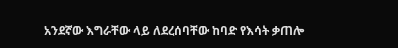አንደኛው እግራቸው ላይ ለደረሰባቸው ከባድ የእሳት ቃጠሎ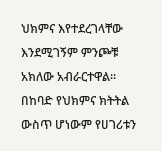ህክምና እየተደረገላቸው እንደሚገኝም ምንጮቹ አክለው አብራርተዋል። በከባድ የህክምና ክትትል ውስጥ ሆነውም የሀገሪቱን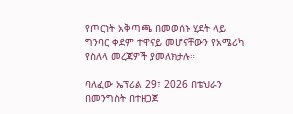የጦርነት አቅጣጫ በመወሰኑ ሂደት ላይ ግንባር ቀደም ተዋናይ መሆናቸውን የአሜሪካ የስለላ መረጃዎች ያመለክታሉ።

ባለፈው ኤፕሪል 29፣ 2026 በቴህራን በመንግስት በተዘጋጀ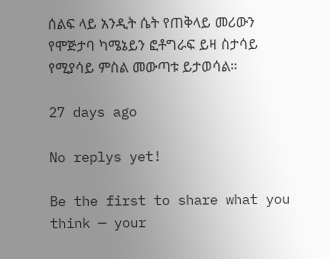ሰልፍ ላይ አንዲት ሴት የጠቅላይ መሪውን የሞጅታባ ካሜኔይን ፎቶግራፍ ይዛ ስታሳይ የሚያሳይ ምስል መውጣቱ ይታወሳል።

27 days ago

No replys yet!

Be the first to share what you think — your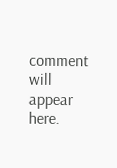comment will appear here.